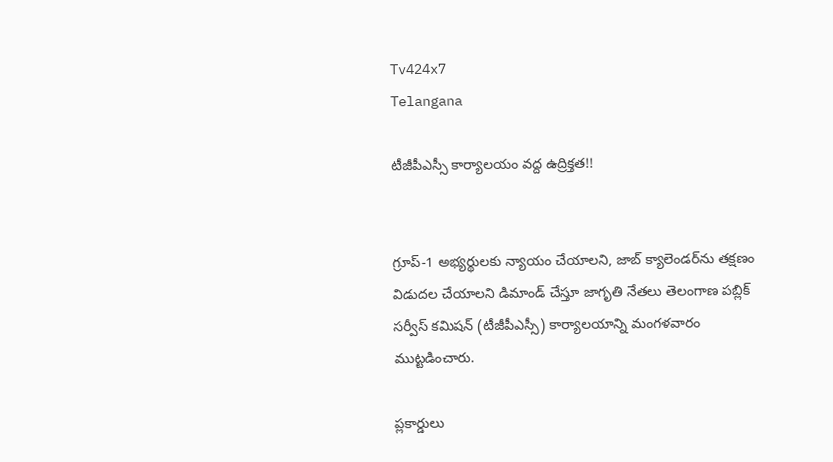Tv424x7
Telangana

టీజీపీఎస్సీ కార్యాలయం వద్ద ఉద్రిక్తత!!


గ్రూప్-1 అభ్యర్థులకు న్యాయం చేయాలని, జాబ్ క్యాలెండర్‌ను తక్షణం విడుదల చేయాలని డిమాండ్ చేస్తూ జాగృతి నేతలు తెలంగాణ పబ్లిక్ సర్వీస్ కమిషన్ (టీజీపీఎస్సీ) కార్యాలయాన్ని మంగళవారం ముట్టడించారు.

ప్లకార్డులు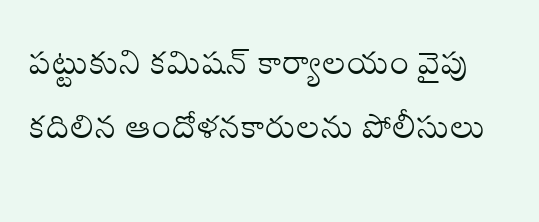పట్టుకుని కమిషన్ కార్యాలయం వైపు కదిలిన ఆందోళనకారులను పోలీసులు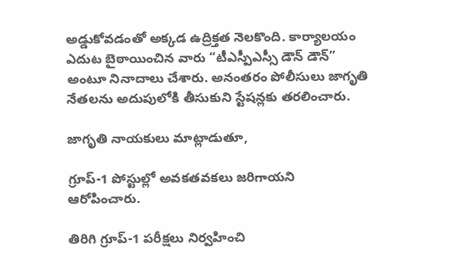అడ్డుకోవడంతో అక్కడ ఉద్రిక్తత నెలకొంది. కార్యాలయం ఎదుట బైఠాయించిన వారు “టీఎస్పీఎస్సీ డౌన్ డౌన్” అంటూ నినాదాలు చేశారు. అనంతరం పోలీసులు జాగృతి నేతలను అదుపులోకి తీసుకుని స్టేషన్లకు తరలించారు.

జాగృతి నాయకులు మాట్లాడుతూ,

గ్రూప్-1 పోస్టుల్లో అవకతవకలు జరిగాయని ఆరోపించారు.

తిరిగి గ్రూప్-1 పరీక్షలు నిర్వహించి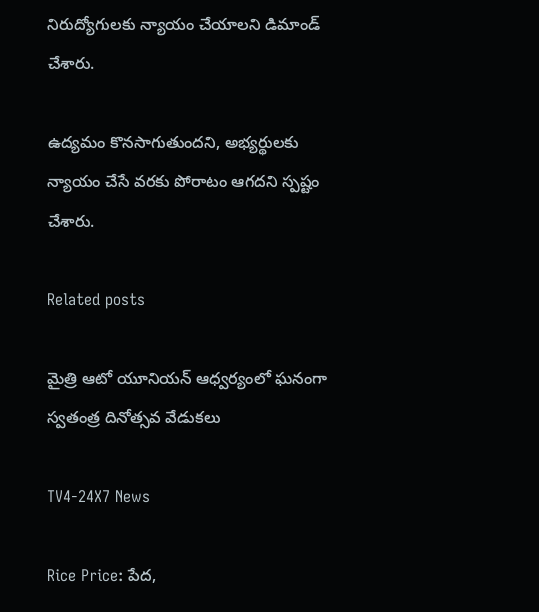నిరుద్యోగులకు న్యాయం చేయాలని డిమాండ్ చేశారు.

ఉద్యమం కొనసాగుతుందని, అభ్యర్థులకు న్యాయం చేసే వరకు పోరాటం ఆగదని స్పష్టం చేశారు.

Related posts

మైత్రి ఆటో యూనియన్ ఆధ్వర్యంలో ఘనంగా స్వతంత్ర దినోత్సవ వేడుకలు

TV4-24X7 News

Rice Price: పేద,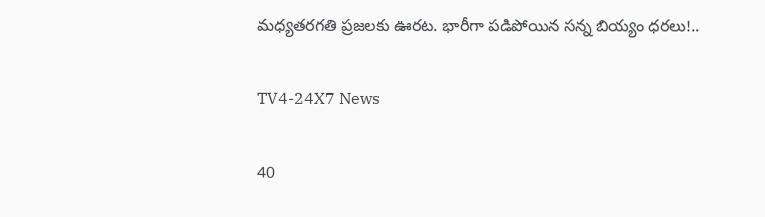మధ్యతరగతి ప్రజలకు ఊరట. భారీగా పడిపోయిన సన్న బియ్యం ధరలు!..

TV4-24X7 News

40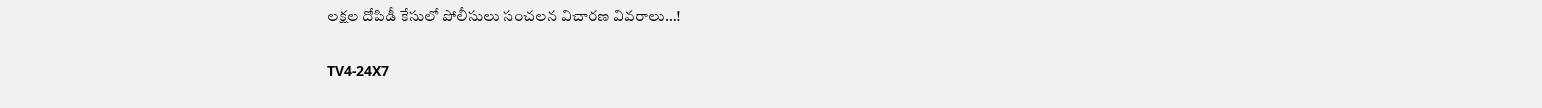లక్షల దోపిడీ కేసులో పోలీసులు సంచలన విచారణ వివరాలు…!

TV4-24X7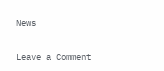News

Leave a Comment